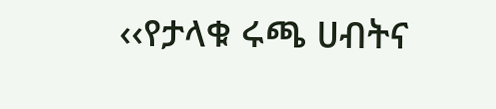‹‹የታላቁ ሩጫ ሀብትና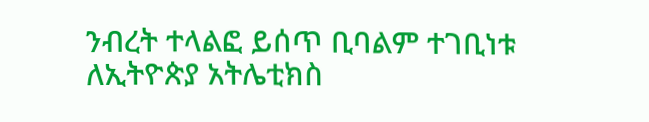ንብረት ተላልፎ ይሰጥ ቢባልም ተገቢነቱ ለኢትዮጵያ አትሌቲክስ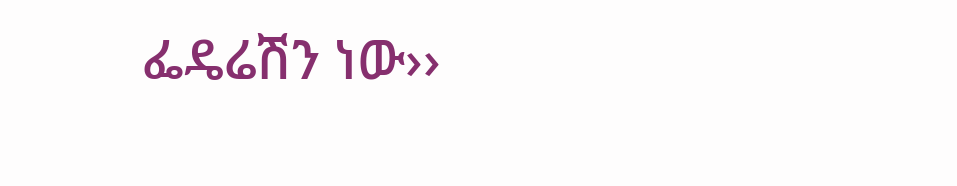ፌዴሬሽን ነው››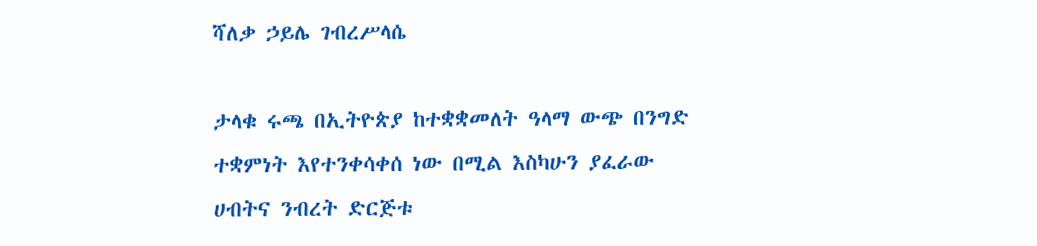ሻለቃ ኃይሌ ገብረሥላሴ

ታላቁ ሩጫ በኢትዮጵያ ከተቋቋመለት ዓላማ ውጭ በንግድ ተቋምነት እየተንቀሳቀሰ ነው በሚል እስካሁን ያፈራው ሀብትና ንብረት ድርጅቱ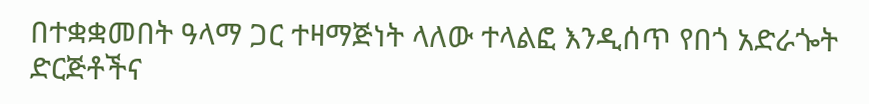በተቋቋመበት ዓላማ ጋር ተዛማጅነት ላለው ተላልፎ እንዲሰጥ የበጎ አድራጐት ድርጅቶችና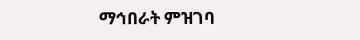ማኅበራት ምዝገባ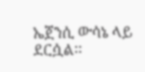ኤጀንሲ ውሳኔ ላይ ደርሷል፡፡